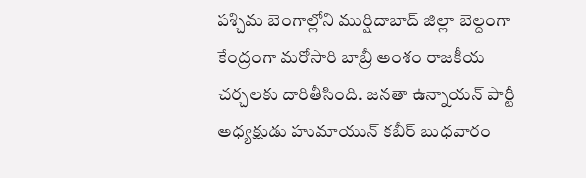పశ్చిమ బెంగాల్లోని ముర్షిదాబాద్ జిల్లా బెల్దంగా కేంద్రంగా మరోసారి బాబ్రీ అంశం రాజకీయ చర్చలకు దారితీసింది. జనతా ఉన్నాయన్ పార్టీ అధ్యక్షుడు హుమాయున్ కబీర్ బుధవారం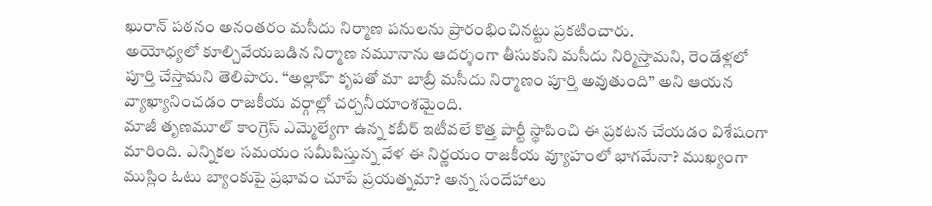ఖురాన్ పఠనం అనంతరం మసీదు నిర్మాణ పనులను ప్రారంభించినట్టు ప్రకటించారు.
అయోధ్యలో కూల్చివేయబడిన నిర్మాణ నమూనాను ఆదర్శంగా తీసుకుని మసీదు నిర్మిస్తామని, రెండేళ్లలో పూర్తి చేస్తామని తెలిపారు. “అల్లాహ్ కృపతో మా బాబ్రీ మసీదు నిర్మాణం పూర్తి అవుతుంది” అని ఆయన వ్యాఖ్యానించడం రాజకీయ వర్గాల్లో చర్చనీయాంశమైంది.
మాజీ తృణమూల్ కాంగ్రెస్ ఎమ్మెల్యేగా ఉన్న కబీర్ ఇటీవలే కొత్త పార్టీ స్థాపించి ఈ ప్రకటన చేయడం విశేషంగా మారింది. ఎన్నికల సమయం సమీపిస్తున్న వేళ ఈ నిర్ణయం రాజకీయ వ్యూహంలో భాగమేనా? ముఖ్యంగా ముస్లిం ఓటు బ్యాంకుపై ప్రభావం చూపే ప్రయత్నమా? అన్న సందేహాలు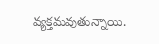వ్యక్తమవుతున్నాయి.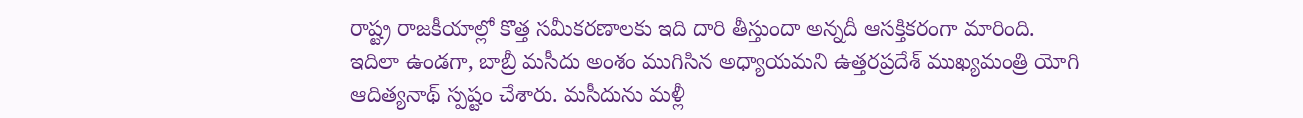రాష్ట్ర రాజకీయాల్లో కొత్త సమీకరణాలకు ఇది దారి తీస్తుందా అన్నదీ ఆసక్తికరంగా మారింది.
ఇదిలా ఉండగా, బాబ్రీ మసీదు అంశం ముగిసిన అధ్యాయమని ఉత్తరప్రదేశ్ ముఖ్యమంత్రి యోగి ఆదిత్యనాథ్ స్పష్టం చేశారు. మసీదును మళ్లీ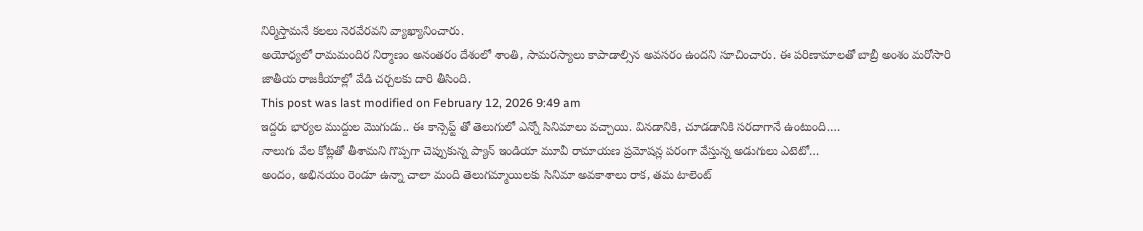నిర్మిస్తామనే కలలు నెరవేరవని వ్యాఖ్యానించారు.
అయోధ్యలో రామమందిర నిర్మాణం అనంతరం దేశంలో శాంతి, సామరస్యాలు కాపాడాల్సిన అవసరం ఉందని సూచించారు. ఈ పరిణామాలతో బాబ్రీ అంశం మరోసారి జాతీయ రాజకీయాల్లో వేడి చర్చలకు దారి తీసింది.
This post was last modified on February 12, 2026 9:49 am
ఇద్దరు భార్యల ముద్దుల మొగుడు.. ఈ కాన్సెప్ట్ తో తెలుగులో ఎన్నో సినిమాలు వచ్చాయి. వినడానికి, చూడడానికి సరదాగానే ఉంటుంది.…
నాలుగు వేల కోట్లతో తీశామని గొప్పగా చెప్పుకున్న ప్యాన్ ఇండియా మూవీ రామాయణ ప్రమోషన్ల పరంగా వేస్తున్న అడుగులు ఎటెటో…
అందం, అభినయం రెండూ ఉన్నా చాలా మంది తెలుగమ్మాయిలకు సినిమా అవకాశాలు రాక, తమ టాలెంట్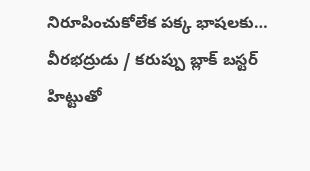నిరూపించుకోలేక పక్క భాషలకు…
వీరభద్రుడు / కరుప్పు బ్లాక్ బస్టర్ హిట్టుతో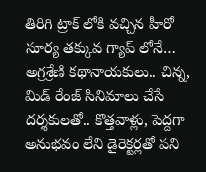తిరిగి ట్రాక్ లోకి వచ్చిన హీరో సూర్య తక్కువ గ్యాప్ లోనే…
అగ్రశ్రేణి కథానాయకులు.. చిన్న, మిడ్ రేంజ్ సినిమాలు చేసే దర్శకులతో.. కొత్తవాళ్లు, పెద్దగా అనుభవం లేని డైరెక్టర్లతో పని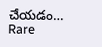చేయడం…
Rare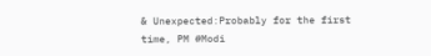& Unexpected:Probably for the first time, PM #Modi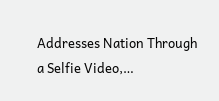Addresses Nation Through a Selfie Video,…